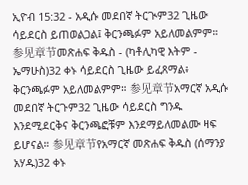ኢዮብ 15:32 - አዲሱ መደበኛ ትርጒም32 ጊዜው ሳይደርስ ይጠወልጋል፤ ቅርንጫፉም አይለመልምም። 参见章节መጽሐፍ ቅዱስ - (ካቶሊካዊ እትም - ኤማሁስ)32 ቀኑ ሳይደርስ ጊዜው ይፈጸማል፥ ቅርንጫፉም አይለመልምም። 参见章节አማርኛ አዲሱ መደበኛ ትርጉም32 ጊዜው ሳይደርስ ግንዱ እንደሚደርቅና ቅርንጫፎቹም እንደማይለመልሙ ዛፍ ይሆናል። 参见章节የአማርኛ መጽሐፍ ቅዱስ (ሰማንያ አሃዱ)32 ቀኑ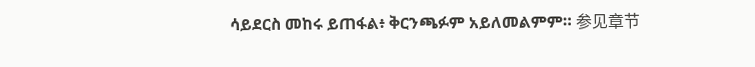ሳይደርስ መከሩ ይጠፋል፥ ቅርንጫፉም አይለመልምም። 参见章节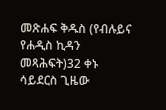መጽሐፍ ቅዱስ (የብሉይና የሐዲስ ኪዳን መጻሕፍት)32 ቀኑ ሳይደርስ ጊዜው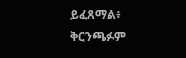ይፈጸማል፥ ቅርንጫፉም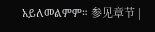አይለመልምም። 参见章节 |